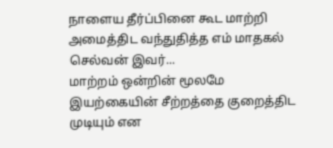நாளைய தீர்ப்பினை கூட மாற்றி அமைத்திட வந்துதித்த எம் மாதகல் செல்வன் இவர்...
மாற்றம் ஒன்றின் மூலமே இயற்கையின் சீற்றத்தை குறைத்திட முடியும் என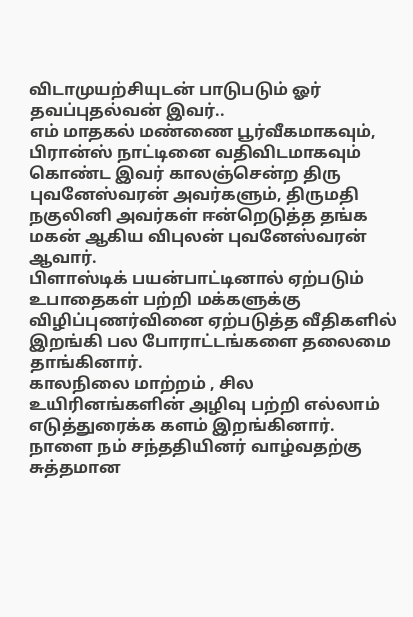விடாமுயற்சியுடன் பாடுபடும் ஓர் தவப்புதல்வன் இவர்..
எம் மாதகல் மண்ணை பூர்வீகமாகவும், பிரான்ஸ் நாட்டினை வதிவிடமாகவும் கொண்ட இவர் காலஞ்சென்ற திரு புவனேஸ்வரன் அவர்களும், திருமதி நகுலினி அவர்கள் ஈன்றெடுத்த தங்க மகன் ஆகிய விபுலன் புவனேஸ்வரன் ஆவார்.
பிளாஸ்டிக் பயன்பாட்டினால் ஏற்படும் உபாதைகள் பற்றி மக்களுக்கு விழிப்புணர்வினை ஏற்படுத்த வீதிகளில் இறங்கி பல போராட்டங்களை தலைமை தாங்கினார்.
காலநிலை மாற்றம் , சில உயிரினங்களின் அழிவு பற்றி எல்லாம் எடுத்துரைக்க களம் இறங்கினார்.
நாளை நம் சந்ததியினர் வாழ்வதற்கு சுத்தமான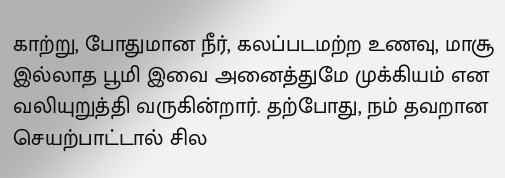காற்று, போதுமான நீர், கலப்படமற்ற உணவு, மாசூ இல்லாத பூமி இவை அனைத்துமே முக்கியம் என வலியுறுத்தி வருகின்றார். தற்போது, நம் தவறான செயற்பாட்டால் சில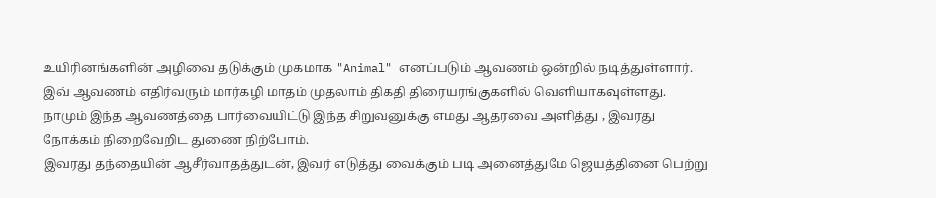உயிரினங்களின் அழிவை தடுக்கும் முகமாக "Animal" எனப்படும் ஆவணம் ஒன்றில் நடித்துள்ளார்.
இவ் ஆவணம் எதிர்வரும் மார்கழி மாதம் முதலாம் திகதி திரையரங்குகளில் வெளியாகவுள்ளது.
நாமும் இந்த ஆவணத்தை பார்வையிட்டு இந்த சிறுவனுக்கு எமது ஆதரவை அளித்து , இவரது நோக்கம் நிறைவேறிட துணை நிற்போம்.
இவரது தந்தையின் ஆசீர்வாதத்துடன், இவர் எடுத்து வைக்கும் படி அனைத்துமே ஜெயத்தினை பெற்று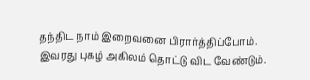தந்திட நாம் இறைவனை பிரார்த்திப்போம்.
இவரது புகழ் அகிலம் தொட்டு விட வேண்டும்.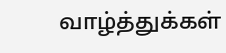வாழ்த்துக்கள்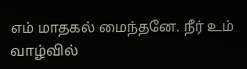எம் மாதகல் மைந்தனே. நீர் உம் வாழ்வில்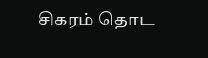சிகரம் தொட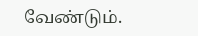வேண்டும்.